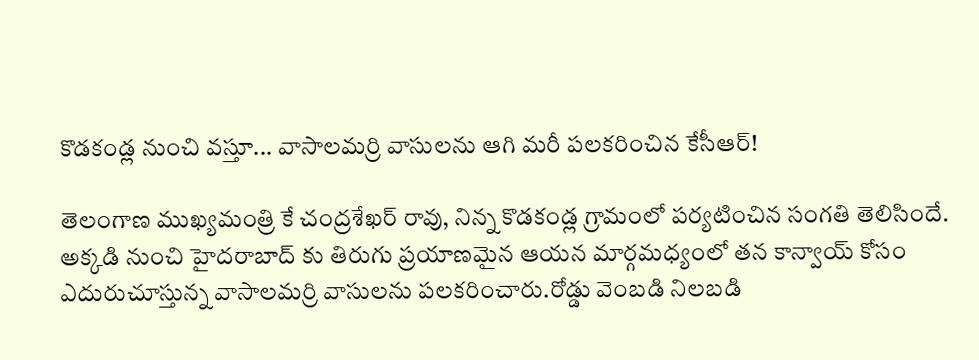కొడకండ్ల నుంచి వస్తూ... వాసాలమర్రి వాసులను ఆగి మరీ పలకరించిన కేసీఆర్!

తెలంగాణ ముఖ్యమంత్రి కే చంద్రశేఖర్ రావు, నిన్న కొడకండ్ల గ్రామంలో పర్యటించిన సంగతి తెలిసిందే. అక్కడి నుంచి హైదరాబాద్ కు తిరుగు ప్రయాణమైన ఆయన మార్గమధ్యంలో తన కాన్వాయ్ కోసం ఎదురుచూస్తున్న వాసాలమర్రి వాసులను పలకరించారు.రోడ్డు వెంబడి నిలబడి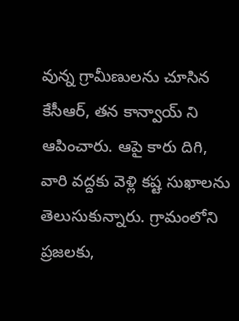వున్న గ్రామీణులను చూసిన కేసీఆర్, తన కాన్వాయ్ ని ఆపించారు. ఆపై కారు దిగి, వారి వద్దకు వెళ్లి కష్ట సుఖాలను తెలుసుకున్నారు. గ్రామంలోని ప్రజలకు,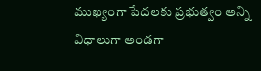ముఖ్యంగా పేదలకు ప్రభుత్వం అన్ని విధాలుగా అండగా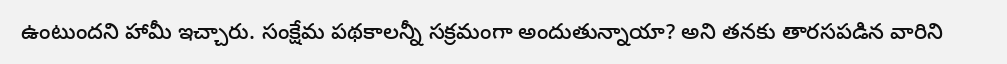ఉంటుందని హామీ ఇచ్చారు. సంక్షేమ పథకాలన్నీ సక్రమంగా అందుతున్నాయా? అని తనకు తారసపడిన వారిని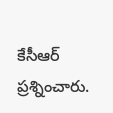కేసీఆర్ ప్రశ్నించారు.